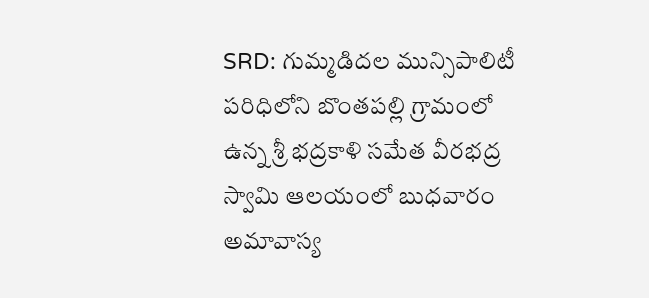SRD: గుమ్మడిదల మున్సిపాలిటీ పరిధిలోని బొంతపల్లి గ్రామంలో ఉన్న శ్రీ భద్రకాళి సమేత వీరభద్ర స్వామి ఆలయంలో బుధవారం అమావాస్య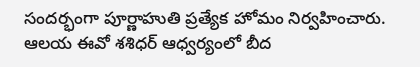సందర్భంగా పూర్ణాహుతి ప్రత్యేక హోమం నిర్వహించారు. ఆలయ ఈవో శశిధర్ ఆధ్వర్యంలో బీద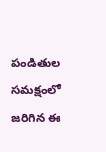పండితుల సమక్షంలో జరిగిన ఈ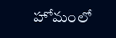హోమంలో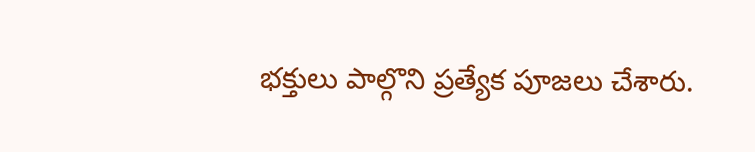భక్తులు పాల్గొని ప్రత్యేక పూజలు చేశారు.